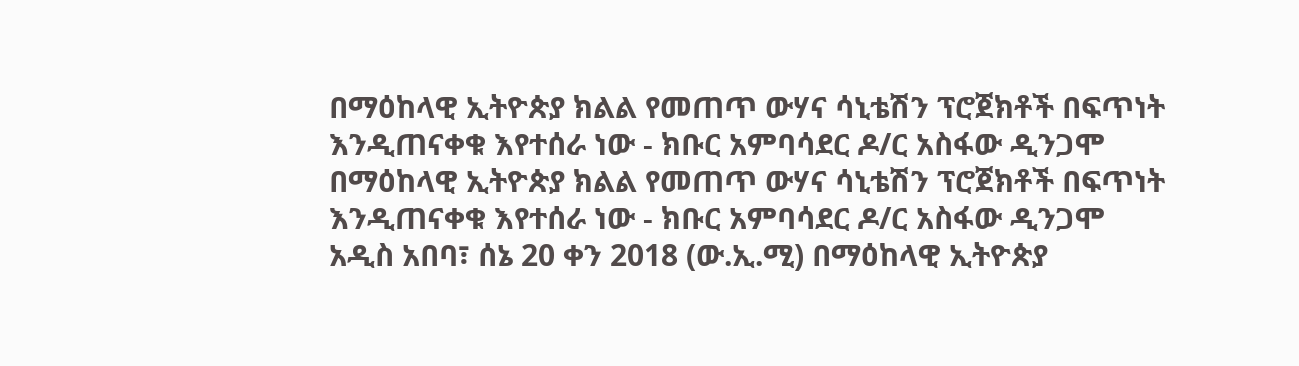በማዕከላዊ ኢትዮጵያ ክልል የመጠጥ ውሃና ሳኒቴሽን ፕሮጀክቶች በፍጥነት እንዲጠናቀቁ እየተሰራ ነው - ክቡር አምባሳደር ዶ/ር አስፋው ዲንጋሞ
በማዕከላዊ ኢትዮጵያ ክልል የመጠጥ ውሃና ሳኒቴሽን ፕሮጀክቶች በፍጥነት እንዲጠናቀቁ እየተሰራ ነው - ክቡር አምባሳደር ዶ/ር አስፋው ዲንጋሞ
አዲስ አበባ፣ ሰኔ 20 ቀን 2018 (ው.ኢ.ሚ) በማዕከላዊ ኢትዮጵያ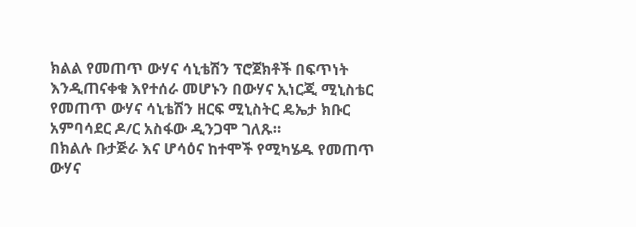ክልል የመጠጥ ውሃና ሳኒቴሽን ፕሮጀክቶች በፍጥነት እንዲጠናቀቁ እየተሰራ መሆኑን በውሃና ኢነርጂ ሚኒስቴር የመጠጥ ውሃና ሳኒቴሽን ዘርፍ ሚኒስትር ዴኤታ ክቡር አምባሳደር ዶ/ር አስፋው ዲንጋሞ ገለጹ።
በክልሉ ቡታጅራ እና ሆሳዕና ከተሞች የሚካሄዱ የመጠጥ ውሃና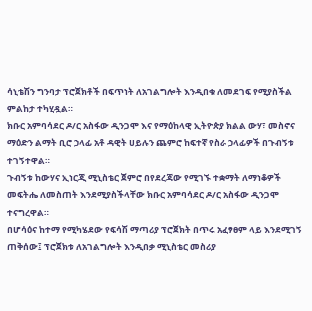ሳኒቴሽን ግንባታ ፕሮጀክቶች በፍጥነት ለአገልግሎት እንዲበቁ ለመደገፍ የሚያስችል ምልከታ ተካሂዷል።
ክቡር አምባሳደር ዶ/ር አስፋው ዲንጋሞ እና የማዕከላዊ ኢትዮጵያ ክልል ውሃ፣ መስኖና ማዕድን ልማት ቢሮ ኃላፊ አቶ ዳዊት ሀይሉን ጨምሮ ከፍተኛ የስራ ኃላፊዎች በጉብኝቱ ተገኝተዋል።
ጉብኝቱ ከውሃና ኢነርጂ ሚኒስቴር ጀምሮ በየደረጃው የሚገኙ ተቋማት ለማነቆዎች መፍትሔ ለመስጠት እንደሚያስችላቸው ክቡር አምባሳደር ዶ/ር አስፋው ዲንጋሞ ተናግረዋል።
በሆሳዕና ከተማ የሚካሄደው የፍሳሽ ማጣሪያ ፕሮጀክት በጥሩ አፈፃፀም ላይ እንደሚገኝ ጠቅሰው፤ ፕሮጀክቱ ለአገልግሎት እንዲበቃ ሚኒስቴር መስሪያ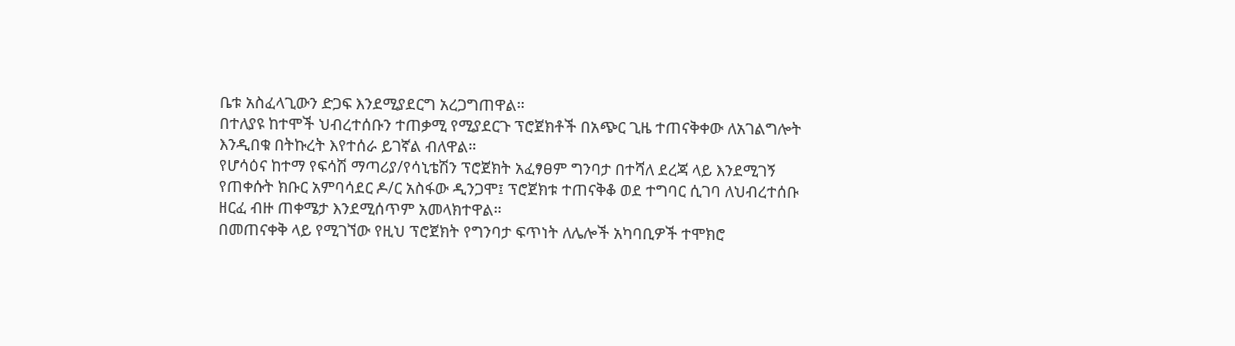ቤቱ አስፈላጊውን ድጋፍ እንደሚያደርግ አረጋግጠዋል።
በተለያዩ ከተሞች ህብረተሰቡን ተጠቃሚ የሚያደርጉ ፕሮጀክቶች በአጭር ጊዜ ተጠናቅቀው ለአገልግሎት እንዲበቁ በትኩረት እየተሰራ ይገኛል ብለዋል።
የሆሳዕና ከተማ የፍሳሽ ማጣሪያ/የሳኒቴሽን ፕሮጀክት አፈፃፀም ግንባታ በተሻለ ደረጃ ላይ እንደሚገኝ የጠቀሱት ክቡር አምባሳደር ዶ/ር አስፋው ዲንጋሞ፤ ፕሮጀክቱ ተጠናቅቆ ወደ ተግባር ሲገባ ለህብረተሰቡ ዘርፈ ብዙ ጠቀሜታ እንደሚሰጥም አመላክተዋል።
በመጠናቀቅ ላይ የሚገኘው የዚህ ፕሮጀክት የግንባታ ፍጥነት ለሌሎች አካባቢዎች ተሞክሮ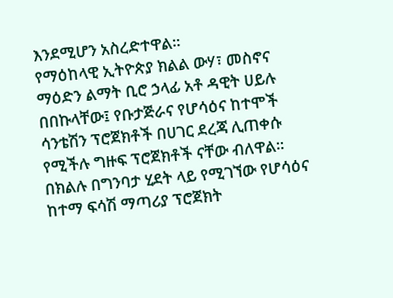እንደሚሆን አስረድተዋል።
የማዕከላዊ ኢትዮጵያ ክልል ውሃ፣ መስኖና ማዕድን ልማት ቢሮ ኃላፊ አቶ ዳዊት ሀይሉ በበኩላቸው፤ የቡታጅራና የሆሳዕና ከተሞች ሳንቴሽን ፕሮጀክቶች በሀገር ደረጃ ሊጠቀሱ የሚችሉ ግዙፍ ፕሮጀክቶች ናቸው ብለዋል።
በክልሉ በግንባታ ሂደት ላይ የሚገኘው የሆሳዕና ከተማ ፍሳሽ ማጣሪያ ፕሮጀክት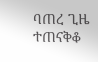ባጠረ ጊዜ ተጠናቅቆ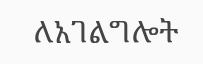ለአገልግሎት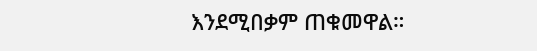እንደሚበቃም ጠቁመዋል።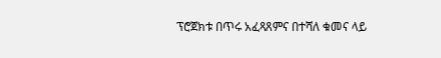ፕሮጀክቱ በጥሩ አፈጻጸምና በተሻለ ቁመና ላይ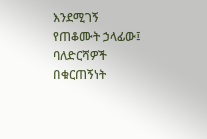እንደሚገኝ የጠቆሙት ኃላፊው፤ ባለድርሻዎች በቁርጠኝነት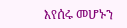እየሰሩ መሆኑን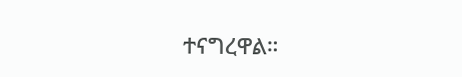ተናግረዋል።